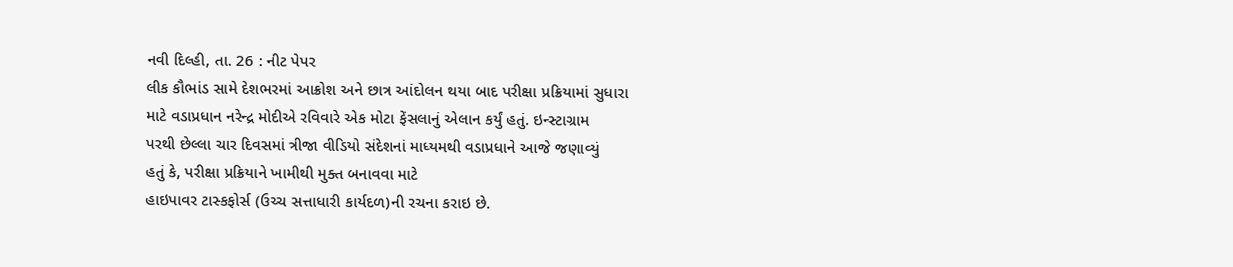નવી દિલ્હી, તા. 26 : નીટ પેપર
લીક કૌભાંડ સામે દેશભરમાં આક્રોશ અને છાત્ર આંદોલન થયા બાદ પરીક્ષા પ્રક્રિયામાં સુધારા
માટે વડાપ્રધાન નરેન્દ્ર મોદીએ રવિવારે એક મોટા ફેંસલાનું એલાન કર્યું હતું. ઇન્સ્ટાગ્રામ
પરથી છેલ્લા ચાર દિવસમાં ત્રીજા વીડિયો સંદેશનાં માધ્યમથી વડાપ્રધાને આજે જણાવ્યું
હતું કે, પરીક્ષા પ્રક્રિયાને ખામીથી મુક્ત બનાવવા માટે
હાઇપાવર ટાસ્કફોર્સ (ઉચ્ચ સત્તાધારી કાર્યદળ)ની રચના કરાઇ છે.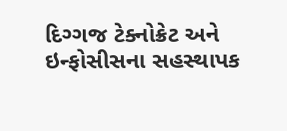દિગ્ગજ ટેક્નોક્રેટ અને
ઇન્ફોસીસના સહસ્થાપક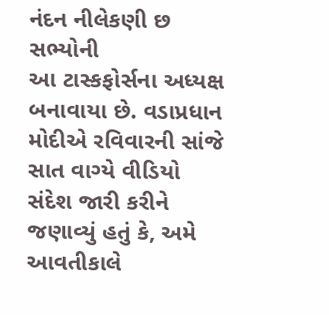નંદન નીલેકણી છ સભ્યોની
આ ટાસ્કફોર્સના અધ્યક્ષ બનાવાયા છે. વડાપ્રધાન મોદીએ રવિવારની સાંજે સાત વાગ્યે વીડિયો
સંદેશ જારી કરીને જણાવ્યું હતું કે, અમે આવતીકાલે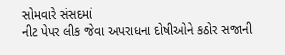સોમવારે સંસદમાં
નીટ પેપર લીક જેવા અપરાધના દોષીઓને કઠોર સજાની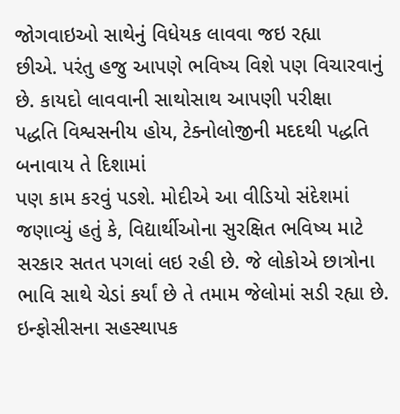જોગવાઇઓ સાથેનું વિધેયક લાવવા જઇ રહ્યા
છીએ. પરંતુ હજુ આપણે ભવિષ્ય વિશે પણ વિચારવાનું છે. કાયદો લાવવાની સાથોસાથ આપણી પરીક્ષા
પદ્ધતિ વિશ્વસનીય હોય, ટેક્નોલોજીની મદદથી પદ્ધતિ બનાવાય તે દિશામાં
પણ કામ કરવું પડશે. મોદીએ આ વીડિયો સંદેશમાં જણાવ્યું હતું કે, વિદ્યાર્થીઓના સુરક્ષિત ભવિષ્ય માટે સરકાર સતત પગલાં લઇ રહી છે. જે લોકોએ છાત્રોના
ભાવિ સાથે ચેડાં કર્યાં છે તે તમામ જેલોમાં સડી રહ્યા છે. ઇન્ફોસીસના સહસ્થાપક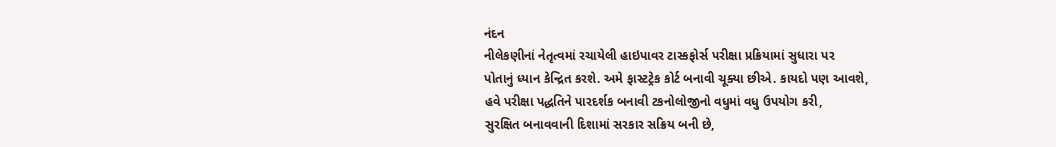નંદન
નીલેકણીનાં નેતૃત્વમાં રચાયેલી હાઇપાવર ટાસ્કફોર્સ પરીક્ષા પ્રક્રિયામાં સુધારા પર
પોતાનું ધ્યાન કેન્દ્રિત કરશે. અમે ફાસ્ટટ્રેક કોર્ટ બનાવી ચૂક્યા છીએ. કાયદો પણ આવશે,
હવે પરીક્ષા પદ્ધતિને પારદર્શક બનાવી ટકનોલોજીનો વધુમાં વધુ ઉપયોગ કરી,
સુરક્ષિત બનાવવાની દિશામાં સરકાર સક્રિય બની છે,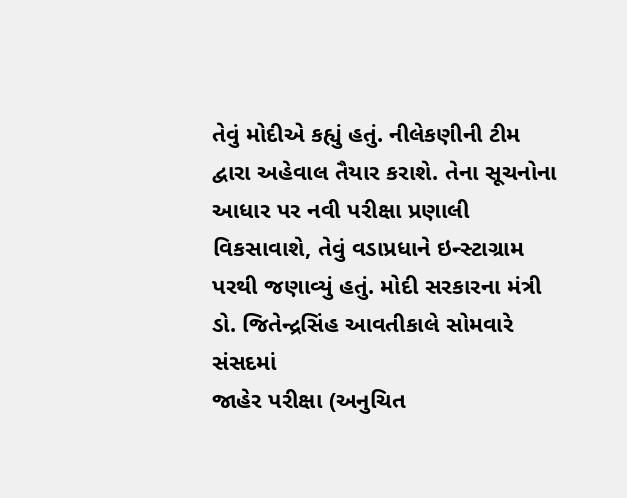તેવું મોદીએ કહ્યું હતું. નીલેકણીની ટીમ દ્વારા અહેવાલ તૈયાર કરાશે. તેના સૂચનોના
આધાર પર નવી પરીક્ષા પ્રણાલી વિકસાવાશે, તેવું વડાપ્રધાને ઇન્સ્ટાગ્રામ
પરથી જણાવ્યું હતું. મોદી સરકારના મંત્રી ડો. જિતેન્દ્રસિંહ આવતીકાલે સોમવારે સંસદમાં
જાહેર પરીક્ષા (અનુચિત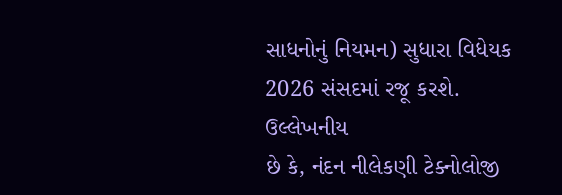સાધનોનું નિયમન) સુધારા વિધેયક 2026 સંસદમાં રજૂ કરશે. ઉલ્લેખનીય
છે કે, નંદન નીલેકણી ટેક્નોલોજી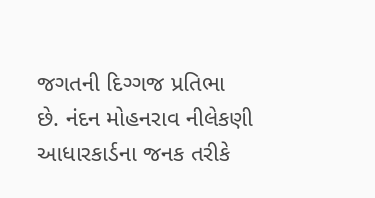જગતની દિગ્ગજ પ્રતિભા
છે. નંદન મોહનરાવ નીલેકણી આધારકાર્ડના જનક તરીકે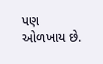પણ ઓળખાય છે.